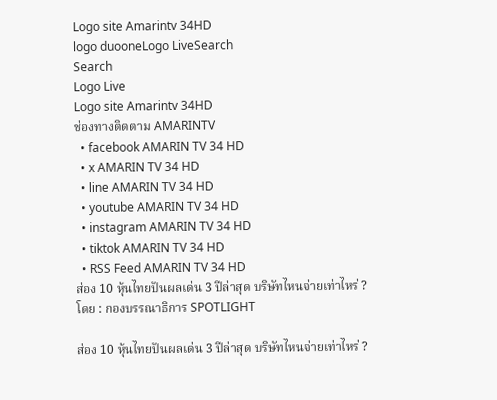Logo site Amarintv 34HD
logo duooneLogo LiveSearch
Search
Logo Live
Logo site Amarintv 34HD
ช่องทางติดตาม AMARINTV
  • facebook AMARIN TV 34 HD
  • x AMARIN TV 34 HD
  • line AMARIN TV 34 HD
  • youtube AMARIN TV 34 HD
  • instagram AMARIN TV 34 HD
  • tiktok AMARIN TV 34 HD
  • RSS Feed AMARIN TV 34 HD
ส่อง 10 หุ้นไทยปันผลเด่น 3 ปีล่าสุด บริษัทไหนจ่ายเท่าไหร่ ?
โดย : กองบรรณาธิการ SPOTLIGHT

ส่อง 10 หุ้นไทยปันผลเด่น 3 ปีล่าสุด บริษัทไหนจ่ายเท่าไหร่ ?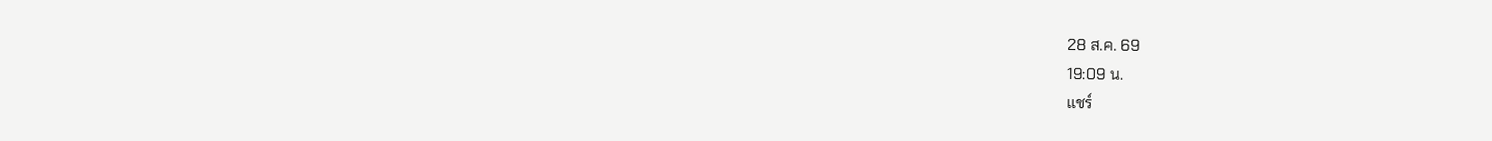28 ส.ค. 69
19:09 น.
แชร์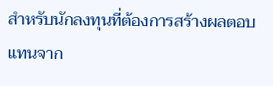สำหรับนักลงทุนที่ต้องการสร้างผลตอบแทนจาก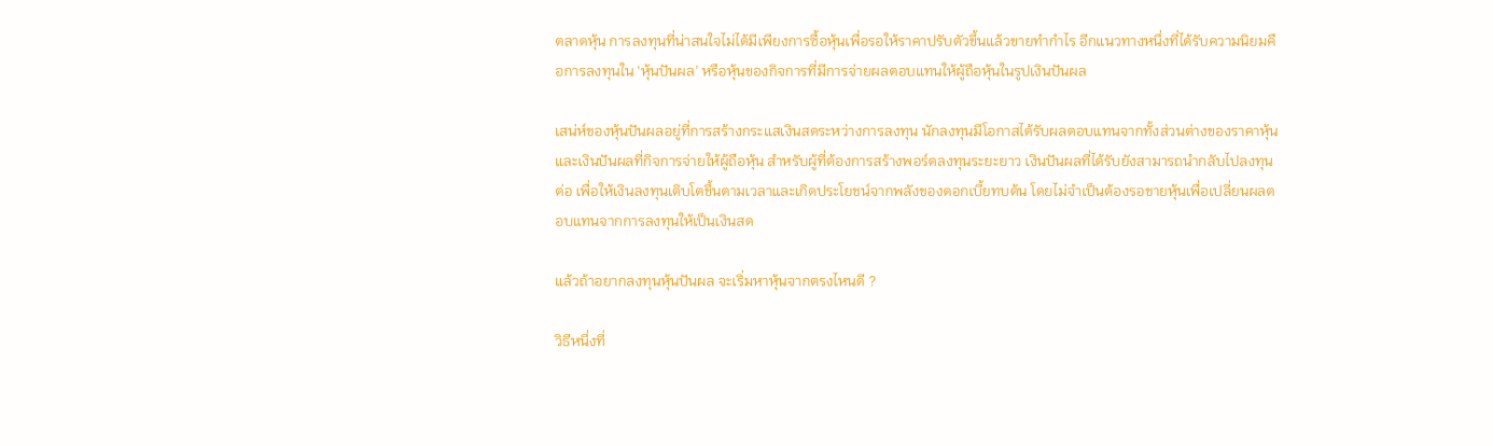ตลาดหุ้น การลงทุนที่น่าสนใจไม่ได้มีเพียงการซื้อหุ้นเพื่อรอให้ราคาปรับตัวขึ้นแล้วขายทำกำไร อีกแนวทางหนึ่งที่ได้รับความนิยมคือการลงทุนใน ‘หุ้นปันผล’ หรือหุ้นของกิจการที่มีการจ่ายผลตอบแทนให้ผู้ถือหุ้นในรูปเงินปันผล

เสน่ห์ของหุ้นปันผลอยู่ที่การสร้างกระแสเงินสดระหว่างการลงทุน นักลงทุนมีโอกาสได้รับผลตอบแทนจากทั้งส่วนต่างของราคาหุ้นและเงินปันผลที่กิจการจ่ายให้ผู้ถือหุ้น สำหรับผู้ที่ต้องการสร้างพอร์ตลงทุนระยะยาว เงินปันผลที่ได้รับยังสามารถนำกลับไปลงทุนต่อ เพื่อให้เงินลงทุนเติบโตขึ้นตามเวลาและเกิดประโยชน์จากพลังของดอกเบี้ยทบต้น โดยไม่จำเป็นต้องรอขายหุ้นเพื่อเปลี่ยนผลตอบแทนจากการลงทุนให้เป็นเงินสด

แล้วถ้าอยากลงทุนหุ้นปันผล จะเริ่มหาหุ้นจากตรงไหนดี ?

วิธีหนึ่งที่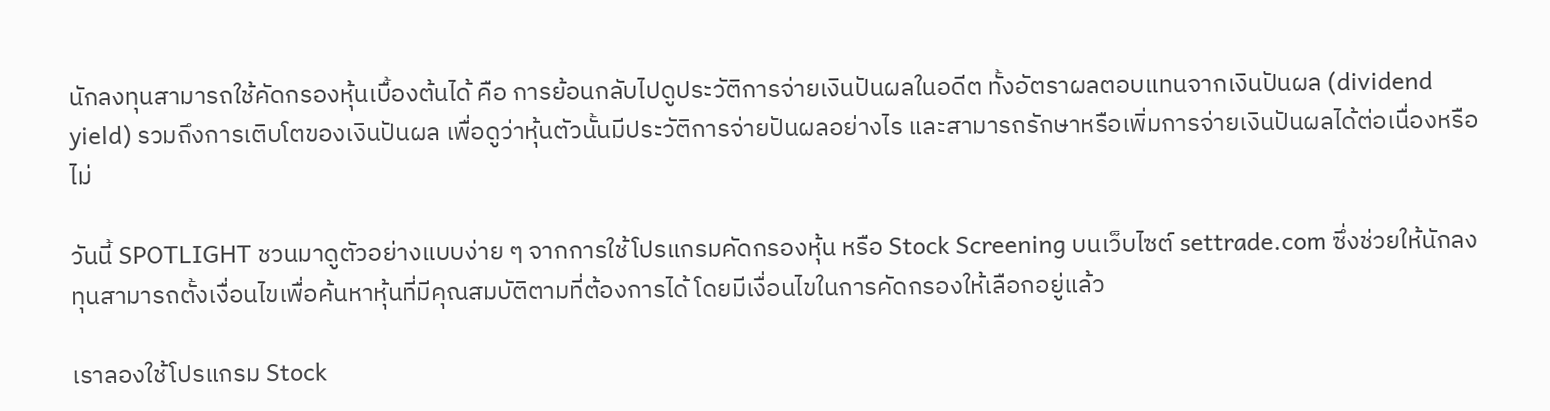นักลงทุนสามารถใช้คัดกรองหุ้นเบื้องต้นได้ คือ การย้อนกลับไปดูประวัติการจ่ายเงินปันผลในอดีต ทั้งอัตราผลตอบแทนจากเงินปันผล (dividend yield) รวมถึงการเติบโตของเงินปันผล เพื่อดูว่าหุ้นตัวนั้นมีประวัติการจ่ายปันผลอย่างไร และสามารถรักษาหรือเพิ่มการจ่ายเงินปันผลได้ต่อเนื่องหรือไม่

วันนี้ SPOTLIGHT ชวนมาดูตัวอย่างแบบง่าย ๆ จากการใช้โปรแกรมคัดกรองหุ้น หรือ Stock Screening บนเว็บไซต์ settrade.com ซึ่งช่วยให้นักลงทุนสามารถตั้งเงื่อนไขเพื่อค้นหาหุ้นที่มีคุณสมบัติตามที่ต้องการได้ โดยมีเงื่อนไขในการคัดกรองให้เลือกอยู่แล้ว

เราลองใช้โปรแกรม Stock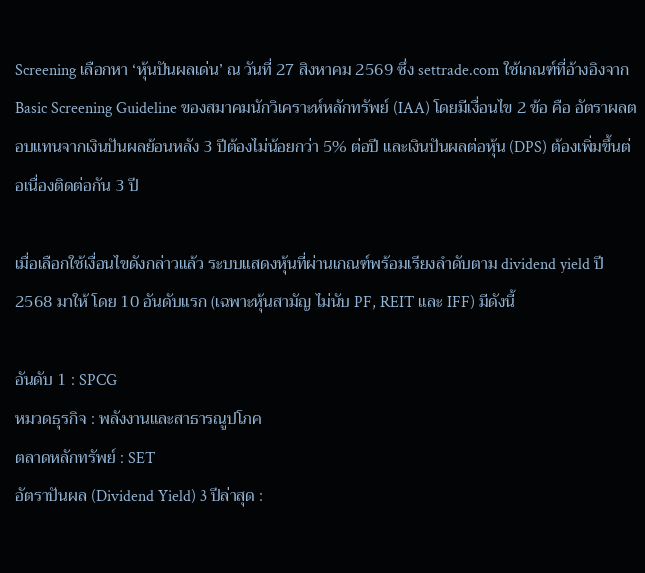Screening เลือกหา ‘หุ้นปันผลเด่น’ ณ วันที่ 27 สิงหาคม 2569 ซึ่ง settrade.com ใช้เกณฑ์ที่อ้างอิงจาก Basic Screening Guideline ของสมาคมนักวิเคราะห์หลักทรัพย์ (IAA) โดยมีเงื่อนไข 2 ข้อ คือ อัตราผลตอบแทนจากเงินปันผลย้อนหลัง 3 ปีต้องไม่น้อยกว่า 5% ต่อปี และเงินปันผลต่อหุ้น (DPS) ต้องเพิ่มขึ้นต่อเนื่องติดต่อกัน 3 ปี

เมื่อเลือกใช้เงื่อนไขดังกล่าวแล้ว ระบบแสดงหุ้นที่ผ่านเกณฑ์พร้อมเรียงลำดับตาม dividend yield ปี 2568 มาให้ โดย 10 อันดับแรก (เฉพาะหุ้นสามัญ ไม่นับ PF, REIT และ IFF) มีดังนี้

อันดับ 1 : SPCG
หมวดธุรกิจ : พลังงานและสาธารณูปโภค
ตลาดหลักทรัพย์ : SET
อัตราปันผล (Dividend Yield) 3 ปีล่าสุด :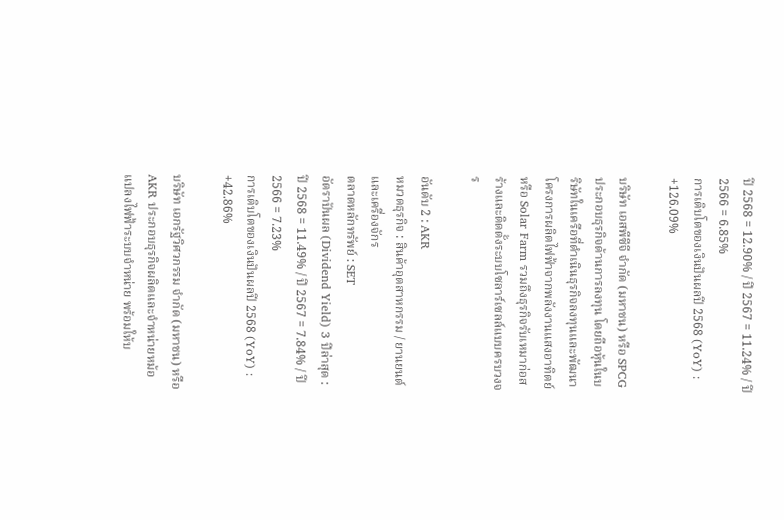ปี 2568 = 12.90% / ปี 2567 = 11.24% / ปี 2566 = 6.85%
การเติบโตของเงินปันผลปี 2568 (YoY) : +126.09%

บริษัท เอสพีซีจี จำกัด (มหาชน) หรือ SPCG ประกอบธุรกิจด้านการลงทุน โดยถือหุ้นในบริษัทในเครือที่ดำเนินธุรกิจลงทุนและพัฒนาโครงการผลิตไฟฟ้าจากพลังงานแสงอาทิตย์ หรือ Solar Farm รวมถึงธุรกิจรับเหมาก่อสร้างและติดตั้งระบบโซลาร์เซลล์แบบครบวงจร

อันดับ 2 : AKR
หมวดธุรกิจ : สินค้าอุตสาหกรรม / ยานยนต์และเครื่องจักร
ตลาดหลักทรัพย์ : SET
อัตราปันผล (Dividend Yield) 3 ปีล่าสุด : ปี 2568 = 11.49% / ปี 2567 = 7.84% / ปี 2566 = 7.23%
การเติบโตของเงินปันผลปี 2568 (YoY) : +42.86%

บริษัท เอกรัฐวิศวกรรม จำกัด (มหาชน) หรือ AKR ประกอบธุรกิจผลิตและจำหน่ายหม้อแปลงไฟฟ้าระบบจำหน่าย พร้อมให้บ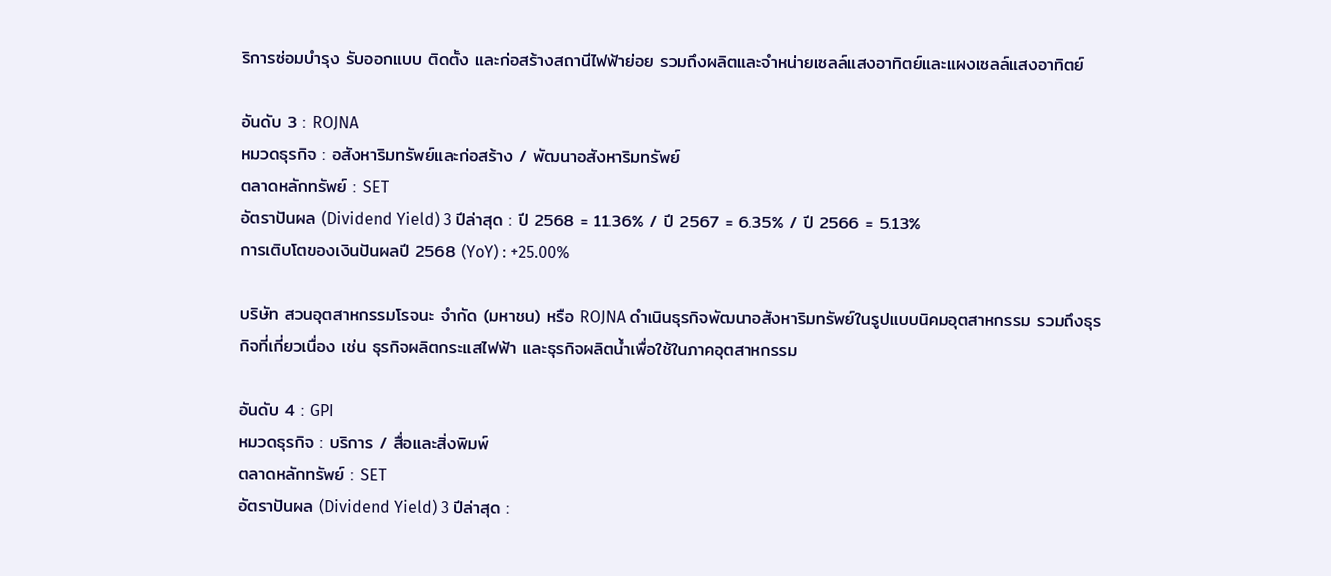ริการซ่อมบำรุง รับออกแบบ ติดตั้ง และก่อสร้างสถานีไฟฟ้าย่อย รวมถึงผลิตและจำหน่ายเซลล์แสงอาทิตย์และแผงเซลล์แสงอาทิตย์

อันดับ 3 : ROJNA
หมวดธุรกิจ : อสังหาริมทรัพย์และก่อสร้าง / พัฒนาอสังหาริมทรัพย์
ตลาดหลักทรัพย์ : SET
อัตราปันผล (Dividend Yield) 3 ปีล่าสุด : ปี 2568 = 11.36% / ปี 2567 = 6.35% / ปี 2566 = 5.13%
การเติบโตของเงินปันผลปี 2568 (YoY) : +25.00%

บริษัท สวนอุตสาหกรรมโรจนะ จำกัด (มหาชน) หรือ ROJNA ดำเนินธุรกิจพัฒนาอสังหาริมทรัพย์ในรูปแบบนิคมอุตสาหกรรม รวมถึงธุรกิจที่เกี่ยวเนื่อง เช่น ธุรกิจผลิตกระแสไฟฟ้า และธุรกิจผลิตน้ำเพื่อใช้ในภาคอุตสาหกรรม

อันดับ 4 : GPI
หมวดธุรกิจ : บริการ / สื่อและสิ่งพิมพ์
ตลาดหลักทรัพย์ : SET
อัตราปันผล (Dividend Yield) 3 ปีล่าสุด :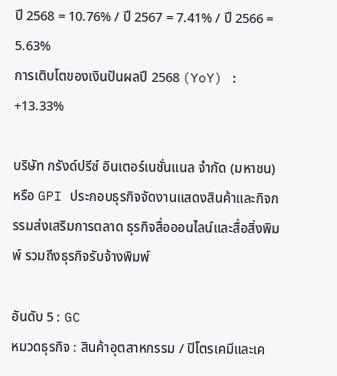ปี 2568 = 10.76% / ปี 2567 = 7.41% / ปี 2566 = 5.63%
การเติบโตของเงินปันผลปี 2568 (YoY) : +13.33%

บริษัท กรังด์ปรีซ์ อินเตอร์เนชั่นแนล จำกัด (มหาชน) หรือ GPI ประกอบธุรกิจจัดงานแสดงสินค้าและกิจกรรมส่งเสริมการตลาด ธุรกิจสื่อออนไลน์และสื่อสิ่งพิมพ์ รวมถึงธุรกิจรับจ้างพิมพ์

อันดับ 5 : GC
หมวดธุรกิจ : สินค้าอุตสาหกรรม / ปิโตรเคมีและเค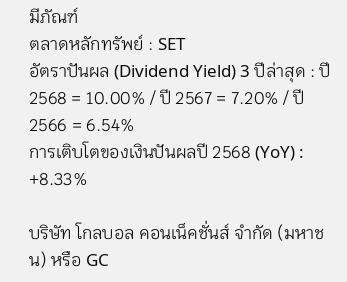มีภัณฑ์
ตลาดหลักทรัพย์ : SET
อัตราปันผล (Dividend Yield) 3 ปีล่าสุด : ปี 2568 = 10.00% / ปี 2567 = 7.20% / ปี 2566 = 6.54%
การเติบโตของเงินปันผลปี 2568 (YoY) : +8.33%

บริษัท โกลบอล คอนเน็คชั่นส์ จำกัด (มหาชน) หรือ GC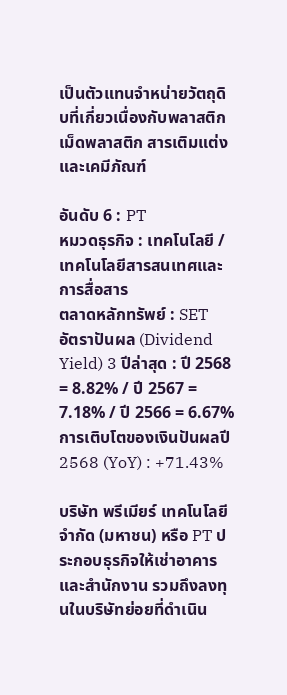เป็นตัวแทนจำหน่ายวัตถุดิบที่เกี่ยวเนื่องกับพลาสติก เม็ดพลาสติก สารเติมแต่ง และเคมีภัณฑ์

อันดับ 6 : PT
หมวดธุรกิจ : เทคโนโลยี / เทคโนโลยีสารสนเทศและการสื่อสาร
ตลาดหลักทรัพย์ : SET
อัตราปันผล (Dividend Yield) 3 ปีล่าสุด : ปี 2568 = 8.82% / ปี 2567 = 7.18% / ปี 2566 = 6.67%
การเติบโตของเงินปันผลปี 2568 (YoY) : +71.43%

บริษัท พรีเมียร์ เทคโนโลยี จำกัด (มหาชน) หรือ PT ประกอบธุรกิจให้เช่าอาคารและสำนักงาน รวมถึงลงทุนในบริษัทย่อยที่ดำเนิน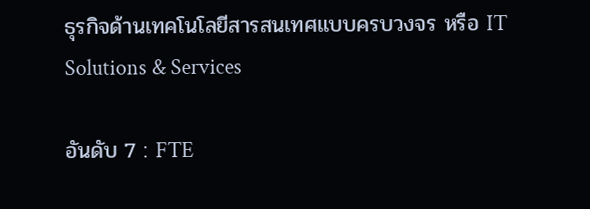ธุรกิจด้านเทคโนโลยีสารสนเทศแบบครบวงจร หรือ IT Solutions & Services

อันดับ 7 : FTE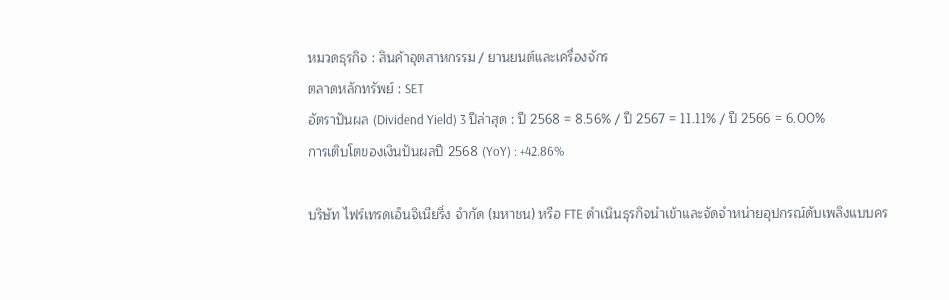หมวดธุรกิจ : สินค้าอุตสาหกรรม / ยานยนต์และเครื่องจักร
ตลาดหลักทรัพย์ : SET
อัตราปันผล (Dividend Yield) 3 ปีล่าสุด : ปี 2568 = 8.56% / ปี 2567 = 11.11% / ปี 2566 = 6.00%
การเติบโตของเงินปันผลปี 2568 (YoY) : +42.86%

บริษัท ไฟร์เทรดเอ็นจิเนียริ่ง จำกัด (มหาชน) หรือ FTE ดำเนินธุรกิจนำเข้าและจัดจำหน่ายอุปกรณ์ดับเพลิงแบบคร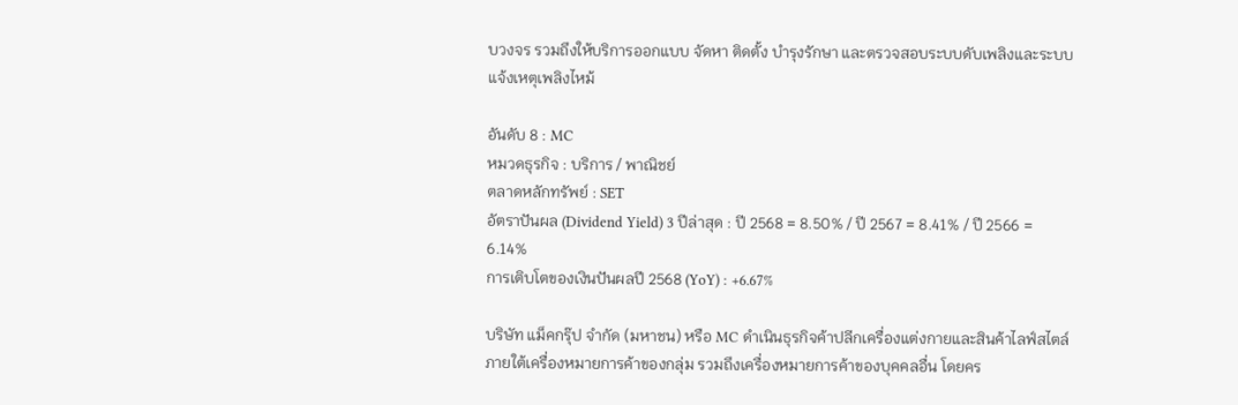บวงจร รวมถึงให้บริการออกแบบ จัดหา ติดตั้ง บำรุงรักษา และตรวจสอบระบบดับเพลิงและระบบแจ้งเหตุเพลิงไหม้

อันดับ 8 : MC
หมวดธุรกิจ : บริการ / พาณิชย์
ตลาดหลักทรัพย์ : SET
อัตราปันผล (Dividend Yield) 3 ปีล่าสุด : ปี 2568 = 8.50% / ปี 2567 = 8.41% / ปี 2566 = 6.14%
การเติบโตของเงินปันผลปี 2568 (YoY) : +6.67%

บริษัท แม็คกรุ๊ป จำกัด (มหาชน) หรือ MC ดำเนินธุรกิจค้าปลีกเครื่องแต่งกายและสินค้าไลฟ์สไตล์ ภายใต้เครื่องหมายการค้าของกลุ่ม รวมถึงเครื่องหมายการค้าของบุคคลอื่น โดยคร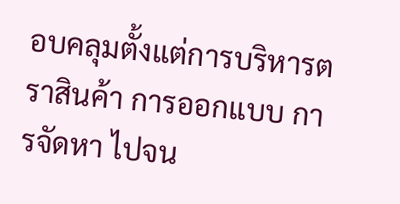อบคลุมตั้งแต่การบริหารตราสินค้า การออกแบบ การจัดหา ไปจน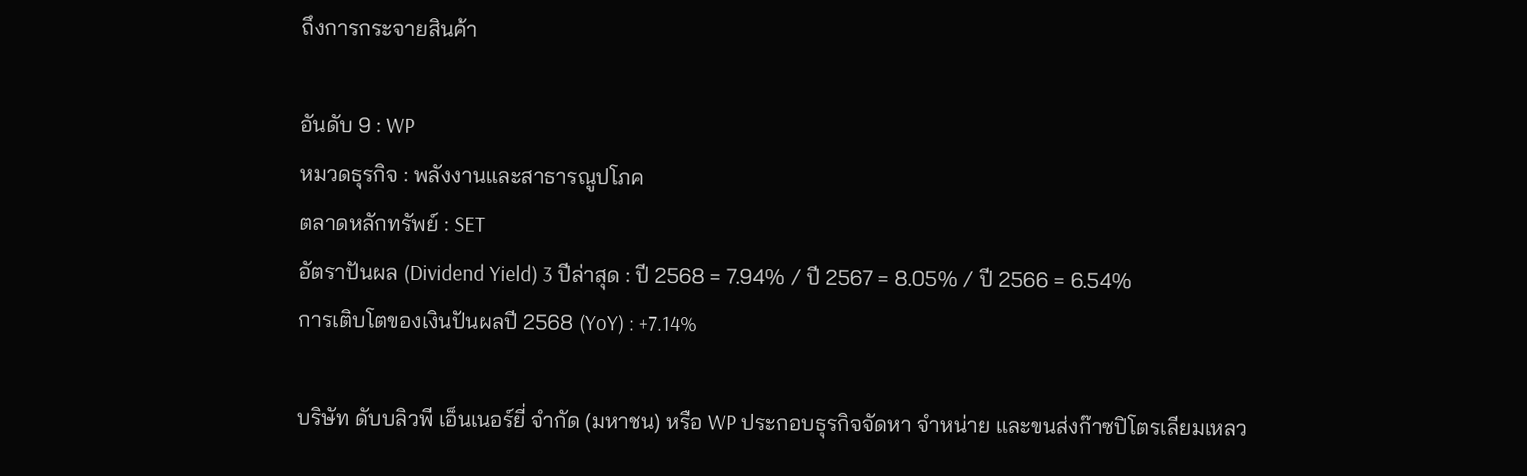ถึงการกระจายสินค้า

อันดับ 9 : WP
หมวดธุรกิจ : พลังงานและสาธารณูปโภค
ตลาดหลักทรัพย์ : SET
อัตราปันผล (Dividend Yield) 3 ปีล่าสุด : ปี 2568 = 7.94% / ปี 2567 = 8.05% / ปี 2566 = 6.54%
การเติบโตของเงินปันผลปี 2568 (YoY) : +7.14%

บริษัท ดับบลิวพี เอ็นเนอร์ยี่ จำกัด (มหาชน) หรือ WP ประกอบธุรกิจจัดหา จำหน่าย และขนส่งก๊าซปิโตรเลียมเหลว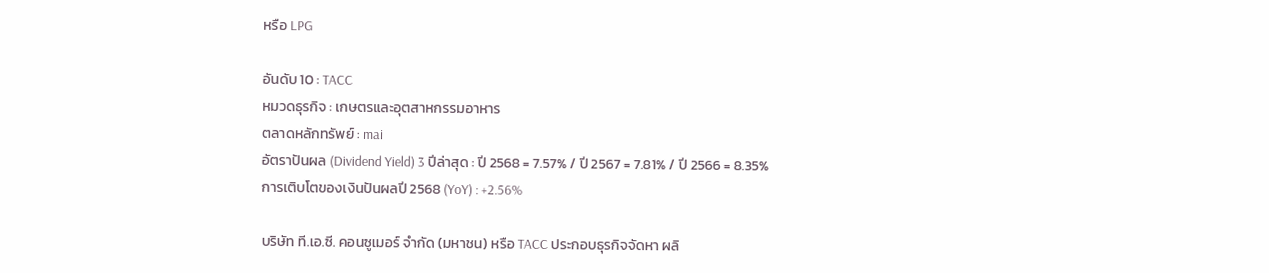หรือ LPG

อันดับ 10 : TACC
หมวดธุรกิจ : เกษตรและอุตสาหกรรมอาหาร
ตลาดหลักทรัพย์ : mai
อัตราปันผล (Dividend Yield) 3 ปีล่าสุด : ปี 2568 = 7.57% / ปี 2567 = 7.81% / ปี 2566 = 8.35%
การเติบโตของเงินปันผลปี 2568 (YoY) : +2.56%

บริษัท ที.เอ.ซี. คอนซูเมอร์ จำกัด (มหาชน) หรือ TACC ประกอบธุรกิจจัดหา ผลิ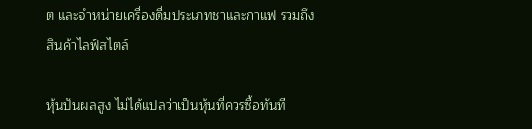ต และจำหน่ายเครื่องดื่มประเภทชาและกาแฟ รวมถึงสินค้าไลฟ์สไตล์

หุ้นปันผลสูง ไม่ได้แปลว่าเป็นหุ้นที่ควรซื้อทันที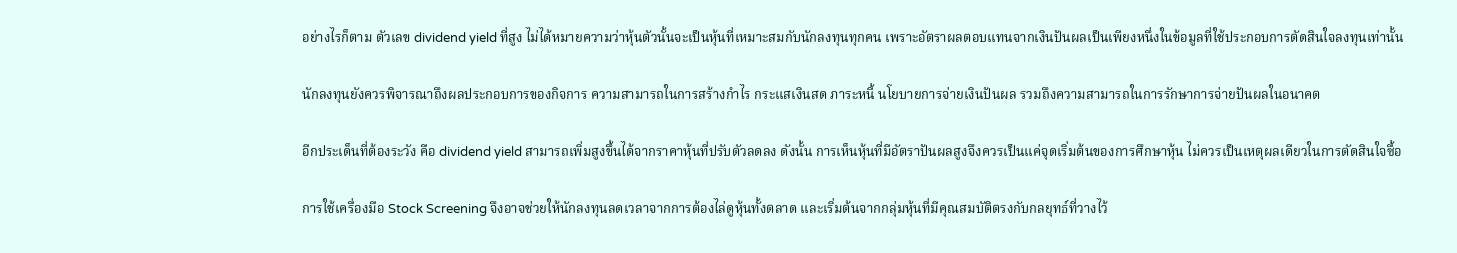อย่างไรก็ตาม ตัวเลข dividend yield ที่สูง ไม่ได้หมายความว่าหุ้นตัวนั้นจะเป็นหุ้นที่เหมาะสมกับนักลงทุนทุกคน เพราะอัตราผลตอบแทนจากเงินปันผลเป็นเพียงหนึ่งในข้อมูลที่ใช้ประกอบการตัดสินใจลงทุนเท่านั้น

นักลงทุนยังควรพิจารณาถึงผลประกอบการของกิจการ ความสามารถในการสร้างกำไร กระแสเงินสด ภาระหนี้ นโยบายการจ่ายเงินปันผล รวมถึงความสามารถในการรักษาการจ่ายปันผลในอนาคต

อีกประเด็นที่ต้องระวัง คือ dividend yield สามารถเพิ่มสูงขึ้นได้จากราคาหุ้นที่ปรับตัวลดลง ดังนั้น การเห็นหุ้นที่มีอัตราปันผลสูงจึงควรเป็นแค่จุดเริ่มต้นของการศึกษาหุ้น ไม่ควรเป็นเหตุผลเดียวในการตัดสินใจซื้อ

การใช้เครื่องมือ Stock Screening จึงอาจช่วยให้นักลงทุนลดเวลาจากการต้องไล่ดูหุ้นทั้งตลาด และเริ่มต้นจากกลุ่มหุ้นที่มีคุณสมบัติตรงกับกลยุทธ์ที่วางไว้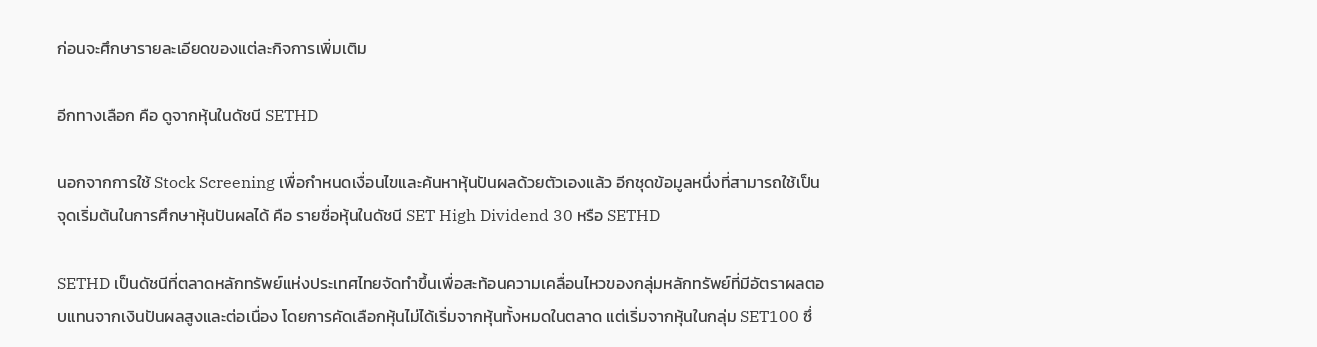ก่อนจะศึกษารายละเอียดของแต่ละกิจการเพิ่มเติม

อีกทางเลือก คือ ดูจากหุ้นในดัชนี SETHD

นอกจากการใช้ Stock Screening เพื่อกำหนดเงื่อนไขและค้นหาหุ้นปันผลด้วยตัวเองแล้ว อีกชุดข้อมูลหนึ่งที่สามารถใช้เป็นจุดเริ่มต้นในการศึกษาหุ้นปันผลได้ คือ รายชื่อหุ้นในดัชนี SET High Dividend 30 หรือ SETHD

SETHD เป็นดัชนีที่ตลาดหลักทรัพย์แห่งประเทศไทยจัดทำขึ้นเพื่อสะท้อนความเคลื่อนไหวของกลุ่มหลักทรัพย์ที่มีอัตราผลตอบแทนจากเงินปันผลสูงและต่อเนื่อง โดยการคัดเลือกหุ้นไม่ได้เริ่มจากหุ้นทั้งหมดในตลาด แต่เริ่มจากหุ้นในกลุ่ม SET100 ซึ่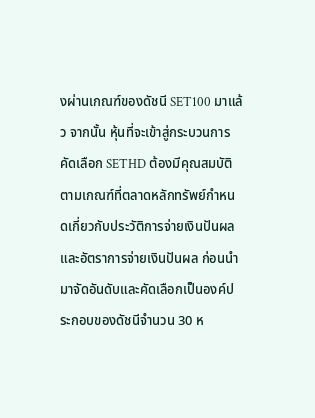งผ่านเกณฑ์ของดัชนี SET100 มาแล้ว จากนั้น หุ้นที่จะเข้าสู่กระบวนการคัดเลือก SETHD ต้องมีคุณสมบัติตามเกณฑ์ที่ตลาดหลักทรัพย์กำหนดเกี่ยวกับประวัติการจ่ายเงินปันผลและอัตราการจ่ายเงินปันผล ก่อนนำมาจัดอันดับและคัดเลือกเป็นองค์ประกอบของดัชนีจำนวน 30 ห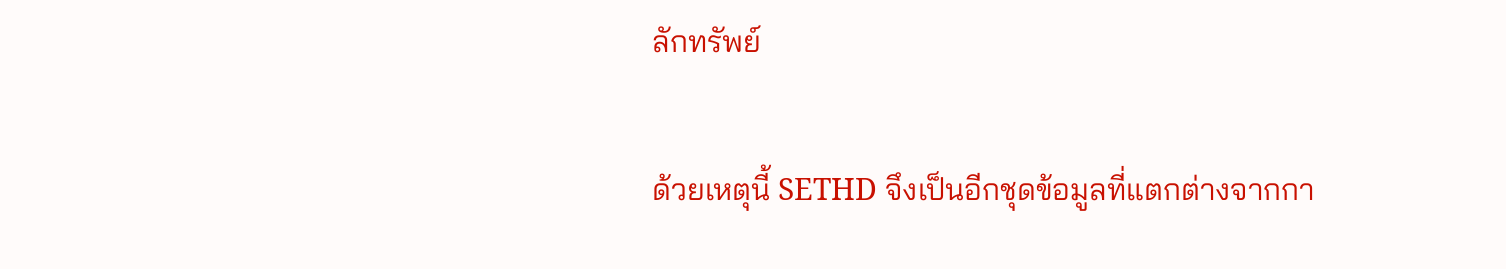ลักทรัพย์

ด้วยเหตุนี้ SETHD จึงเป็นอีกชุดข้อมูลที่แตกต่างจากกา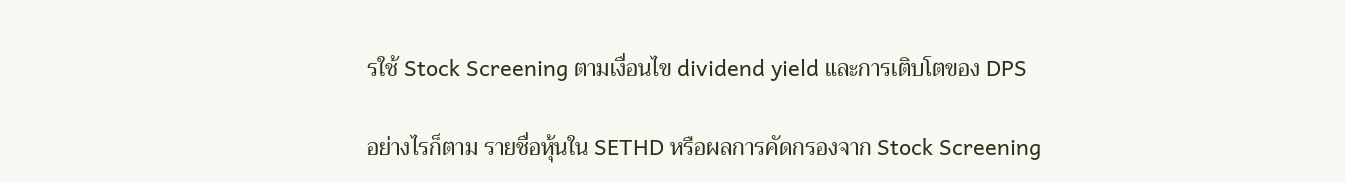รใช้ Stock Screening ตามเงื่อนไข dividend yield และการเติบโตของ DPS

อย่างไรก็ตาม รายชื่อหุ้นใน SETHD หรือผลการคัดกรองจาก Stock Screening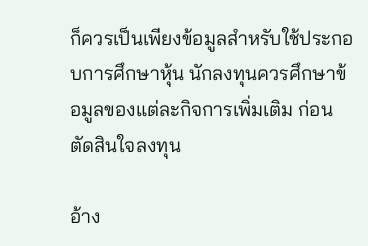ก็ควรเป็นเพียงข้อมูลสำหรับใช้ประกอบการศึกษาหุ้น นักลงทุนควรศึกษาข้อมูลของแต่ละกิจการเพิ่มเติม ก่อนตัดสินใจลงทุน

อ้าง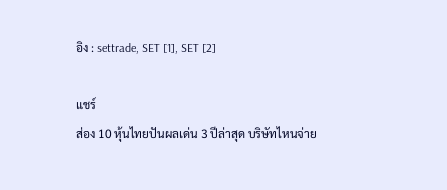อิง : settrade, SET [1], SET [2]

แชร์
ส่อง 10 หุ้นไทยปันผลเด่น 3 ปีล่าสุด บริษัทไหนจ่าย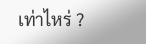เท่าไหร่ ?